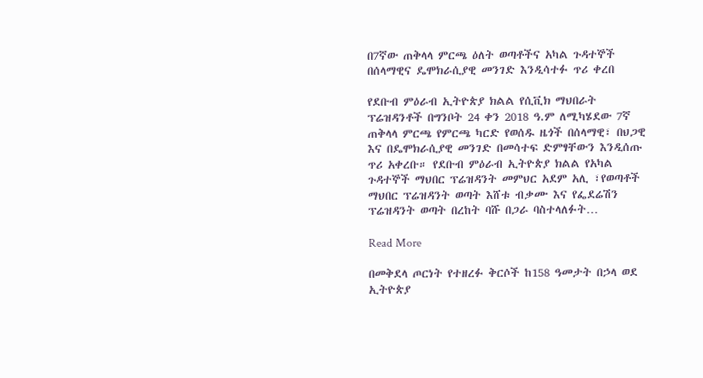በ7ኛው ጠቅላላ ምርጫ ዕለት ወጣቶችና አካል ጉዳተኞች በሰላማዊና ዴሞክራሲያዊ መንገድ እንዲሳተፉ ጥሪ ቀረበ

የደቡብ ምዕራብ ኢትዮጵያ ክልል የሲቪክ ማህበራት ፕሬዝዳንቶች በግንቦት 24 ቀን 2018 ዓ.ም ለሚካሄደው 7ኛ ጠቅላላ ምርጫ የምርጫ ካርድ የወሰዱ ዜጎች በሰላማዊ፣ በህጋዊ እና በዴሞክራሲያዊ መንገድ በመሳተፍ ድምፃቸውን እንዲሰጡ ጥሪ አቀረቡ። የደቡብ ምዕራብ ኢትዮጵያ ክልል የአካል ጉዳተኞች ማህበር ፕሬዝዳንት መምህር አደም አሊ ፣የወጣቶች ማህበር ፕሬዝዳንት ወጣት እሸቱ ብቃሙ እና የፌደሬሽን ፕሬዝዳንት ወጣት በረከት ባሹ በጋራ ባስተላለፉት…

Read More

በመቅደላ ጦርነት የተዘረፉ ቅርሶች ከ158 ዓመታት በኃላ ወደ ኢትዮጵያ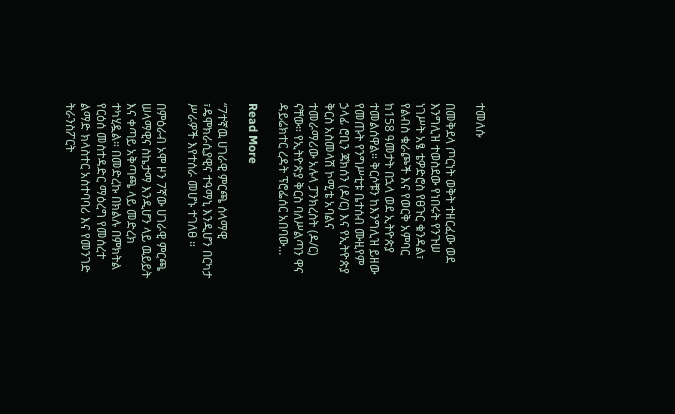ተመለሱ

በመቅደላ ጦርነት ወቅት ተዘርፈው ወደ እንግሊዝ ተወስደው የነበሩት የንጉሠ ነገሥት አፄ ቴዎድሮስ የፀጉር ቁንዳል፣ የልብስ ቁራጮች እና የወርቅ አምባር ከ158 ዓመታት በኋላ ወደ ኢትዮጵያ ተመልሰዋል። ቅርሶቹን ከእንግሊዝ ይዘው የመጡት የንግሥቲቱ ቤተሰብ ሙዚየም ኃላፊ ሮቢን ጃክሰን (ዶ/ር) እና የኢትዮጵያ ቅርስ አስመላሽ ኮሚቴ አባልና ተመራማሪው አሉላ ፓንክረስት (ዶ/ር) ናቸው። የኢትዮጵያ ቅርስ ባለሥልጣን ዋና ዳይሬክተር ረዳት ፕሮፌሰር አበባው…

Read More

“7ተኛዉ ሀገራዊ ምርጫ ሰላማዊ ፣ዴሞክራሲያዊና ተዓማኒ እንዲሆን በርካታ ሥራዎች እየተሰራ መሆኑ ተገለፀ ።

በምዕራብ ኦሞ ዞን 7ኛው ሀገራዊ ምርጫ ሠላማዊና ስኬታማ እንዲሆን ላይ ዉይይት እና ቀጣይ አቅጣጫ ላይ መድረክ ተካሂዷል። በመድረኩ በክልሉ በምክትል የርዕሰ መስተዳድር ማዕረግ የመሰረተ ልማድ ክላስተር አስተባባሪ እና የመንገድ ትራንስፖርት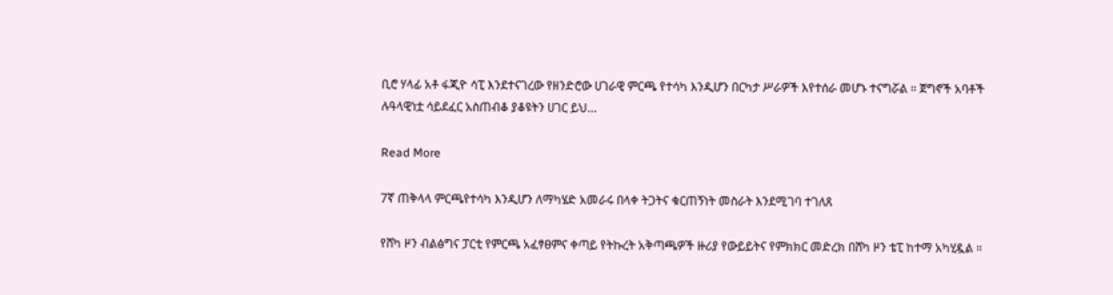ቢሮ ሃላፊ አቶ ፋጂዮ ሳፒ እንደተናገረው የዘንድሮው ሀገራዊ ምርጫ የተሳካ እንዲሆን በርካታ ሥራዎች እየተሰራ መሆኑ ተናግሯል ። ጀግኖች አባቶች ሉዓላዊነቷ ሳይደፈር አስጠብቆ ያቆዩትን ሀገር ይህ…

Read More

7ኛ ጠቅላላ ምርጫየተሳካ እንዲሆን ለማካሄድ አመራሩ በላቀ ትጋትና ቁርጠኝነት መስራት እንደሚገባ ተገለጸ

የሸካ ዞን ብልፅግና ፓርቲ የምርጫ አፈፃፀምና ቀጣይ የትኩረት አቅጣጫዎች ዙሪያ የውይይትና የምክክር መድረክ በሸካ ዞን ቴፒ ከተማ አካሂዷል ።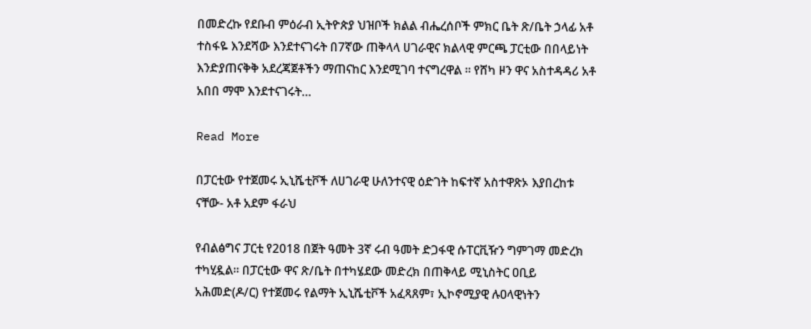በመድረኩ የደቡብ ምዕራብ ኢትዮጵያ ህዝቦች ክልል ብሔረሰቦች ምክር ቤት ጽ/ቤት ኃላፊ አቶ ተስፋዬ እንደሻው እንደተናገሩት በ7ኛው ጠቅላላ ሀገራዊና ክልላዊ ምርጫ ፓርቲው በበላይነት እንድያጠናቅቅ አደረጃጀቶችን ማጠናከር እንደሚገባ ተናግረዋል ። የሸካ ዞን ዋና አስተዳዳሪ አቶ አበበ ማሞ እንደተናገሩት…

Read More

በፓርቲው የተጀመሩ ኢኒሼቲቮች ለሀገራዊ ሁለንተናዊ ዕድገት ከፍተኛ አስተዋጽኦ እያበረከቱ ናቸው- አቶ አደም ፋራህ

የብልፅግና ፓርቲ የ2018 በጀት ዓመት 3ኛ ሩብ ዓመት ድጋፋዊ ሱፐርቪዥን ግምገማ መድረክ ተካሂዷል። በፓርቲው ዋና ጽ/ቤት በተካሄደው መድረክ በጠቅላይ ሚኒስትር ዐቢይ አሕመድ(ዶ/ር) የተጀመሩ የልማት ኢኒሼቲቮች አፈጻጸም፣ ኢኮኖሚያዊ ሉዐላዊነትን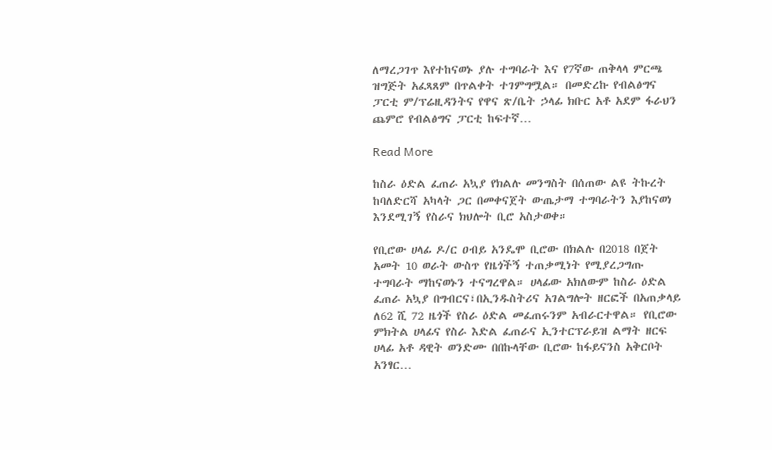ለማረጋገጥ እየተከናወኑ ያሉ ተግባራት እና የ7ኛው ጠቅላላ ምርጫ ዝግጅት አፈጻጸም በጥልቀት ተገምግሟል። በመድረኩ የብልፅግና ፓርቲ ም/ፕሬዚዳንትና የዋና ጽ/ቤት ኃላፊ ክቡር አቶ አደም ፋራህን ጨምሮ የብልፅግና ፓርቲ ከፍተኛ…

Read More

ከስራ ዕድል ፈጠራ አኳያ የክልሉ መንግስት በሰጠው ልዩ ትኩረት ከባለድርሻ አካላት ጋር በመቀናጀት ውጤታማ ተግባራትን እያከናወነ እንደሚገኝ የስራና ክህሎት ቢሮ አስታወቀ።

የቢሮው ሀላፊ ዶ/ር ዐብይ አንዴሞ ቢሮው በክልሉ በ2018 በጀት አመት 10 ወራት ውስጥ የዜጎችኝ ተጠቃሚነት የሚያረጋግጡ ተግባራት ማከናወኑን ተናግረዋል። ሀላፊው አክለውም ከስራ ዕድል ፈጠራ አኳያ በግብርና፣በኢንዱስትሪና አገልግሎት ዘርፎች በአጠቃላይ ለ62 ሺ 72 ዜጎች የስራ ዕድል መፈጠሩንም አብራርተዋል። የቢሮው ምክትል ሀላፊና የስራ እድል ፈጠራና ኢንተርፕራይዝ ልማት ዘርፍ ሀላፊ አቶ ዳዊት ወንድሙ በበኩላቸው ቢሮው ከፋይናንስ አቅርቦት አንፃር…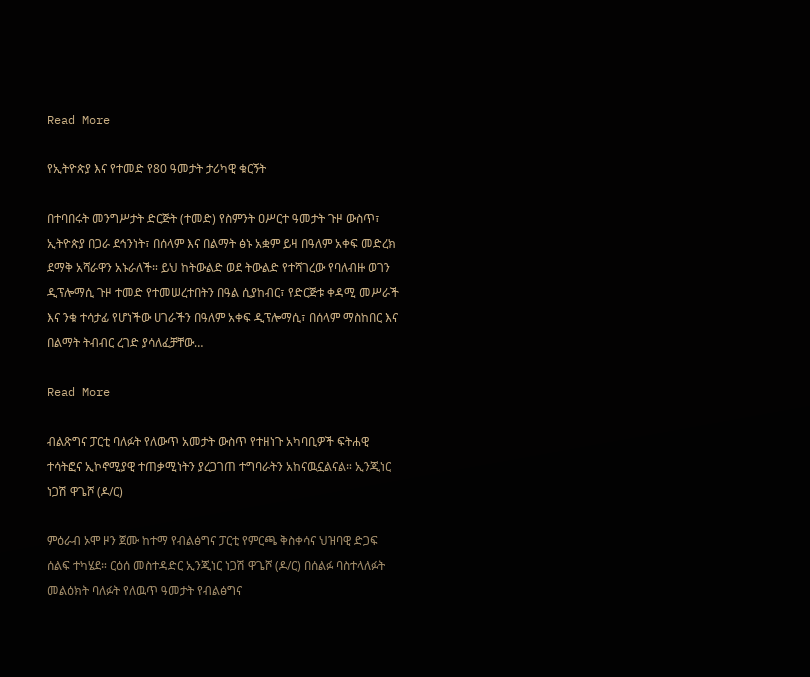Read More

የኢትዮጵያ እና የተመድ የ80 ዓመታት ታሪካዊ ቁርኝት

በተባበሩት መንግሥታት ድርጅት (ተመድ) የስምንት ዐሥርተ ዓመታት ጉዞ ውስጥ፣ ኢትዮጵያ በጋራ ደኅንነት፣ በሰላም እና በልማት ፅኑ አቋም ይዛ በዓለም አቀፍ መድረክ ደማቅ አሻራዋን አኑራለች። ይህ ከትውልድ ወደ ትውልድ የተሻገረው የባለብዙ ወገን ዲፕሎማሲ ጉዞ ተመድ የተመሠረተበትን በዓል ሲያከብር፣ የድርጅቱ ቀዳሚ መሥራች እና ንቁ ተሳታፊ የሆነችው ሀገራችን በዓለም አቀፍ ዲፕሎማሲ፣ በሰላም ማስከበር እና በልማት ትብብር ረገድ ያሳለፈቻቸው…

Read More

ብልጽግና ፓርቲ ባለፉት የለውጥ አመታት ውስጥ የተዘነጉ አካባቢዎች ፍትሐዊ ተሳትፎና ኢኮኖሚያዊ ተጠቃሚነትን ያረጋገጠ ተግባራትን አከናዉኗልናል። ኢንጂነር ነጋሽ ዋጌሾ (ዶ/ር)

ምዕራብ ኦሞ ዞን ጀሙ ከተማ የብልፅግና ፓርቲ የምርጫ ቅስቀሳና ህዝባዊ ድጋፍ ሰልፍ ተካሄደ። ርዕሰ መስተዳድር ኢንጂነር ነጋሽ ዋጌሾ (ዶ/ር) በሰልፉ ባስተላለፉት መልዕክት ባለፉት የለዉጥ ዓመታት የብልፅግና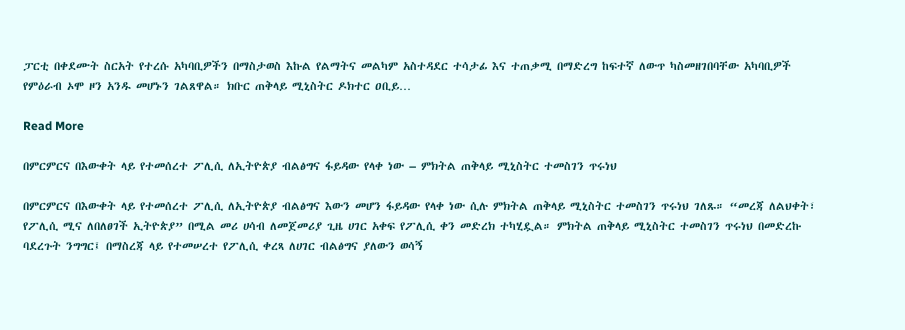ፓርቲ በቀደሙት ስርአት የተረሱ አካባቢዎችን በማስታወስ እኩል የልማትና መልካም አስተዳደር ተሳታፊ እና ተጠቃሚ በማድረግ ከፍተኛ ለውጥ ካስመዘገበባቸው አካባቢዎች የምዕራብ ኦሞ ዞን አንዱ መሆኑን ገልጸዋል። ክቡር ጠቅላይ ሚኒስትር ዶክተር ዐቢይ…

Read More

በምርምርና በእውቀት ላይ የተመሰረተ ፖሊሲ ለኢትዮጵያ ብልፅግና ፋይዳው የላቀ ነው – ምክትል ጠቅላይ ሚኒስትር ተመስገን ጥሩነህ

በምርምርና በእውቀት ላይ የተመሰረተ ፖሊሲ ለኢትዮጵያ ብልፅግና እውን መሆን ፋይዳው የላቀ ነው ሲሉ ምክትል ጠቅላይ ሚኒስትር ተመስገን ጥሩነህ ገለጹ። “መረጃ ለልህቀት፣ የፖሊሲ ሚና ለበለፀገች ኢትዮጵያ” በሚል መሪ ሀሳብ ለመጀመሪያ ጊዜ ሀገር አቀፍ የፖሊሲ ቀን መድረክ ተካሂዷል። ምክትል ጠቅላይ ሚኒስትር ተመስገን ጥሩነህ በመድረኩ ባደረጉት ንግግር፤ በማስረጃ ላይ የተመሠረተ የፖሊሲ ቀረጻ ለሀገር ብልፅግና ያለውን ወሳኝ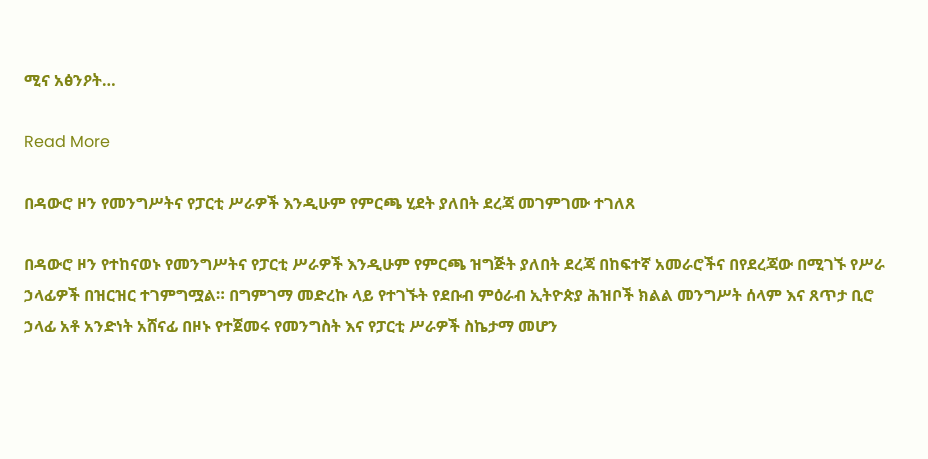ሚና አፅንዖት…

Read More

በዳውሮ ዞን የመንግሥትና የፓርቲ ሥራዎች እንዲሁም የምርጫ ሂደት ያለበት ደረጃ መገምገሙ ተገለጸ

በዳውሮ ዞን የተከናወኑ የመንግሥትና የፓርቲ ሥራዎች እንዲሁም የምርጫ ዝግጅት ያለበት ደረጃ በከፍተኛ አመራሮችና በየደረጃው በሚገኙ የሥራ ኃላፊዎች በዝርዝር ተገምግሟል። በግምገማ መድረኩ ላይ የተገኙት የደቡብ ምዕራብ ኢትዮጵያ ሕዝቦች ክልል መንግሥት ሰላም እና ጸጥታ ቢሮ ኃላፊ አቶ አንድነት አሸናፊ በዞኑ የተጀመሩ የመንግስት እና የፓርቲ ሥራዎች ስኬታማ መሆን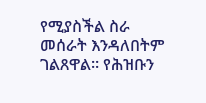የሚያስችል ስራ መሰራት እንዳለበትም ገልጸዋል። የሕዝቡን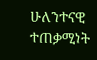ሁለንተናዊ ተጠቃሚነት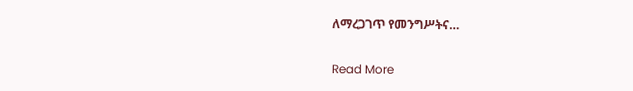ለማረጋገጥ የመንግሥትና…

Read More